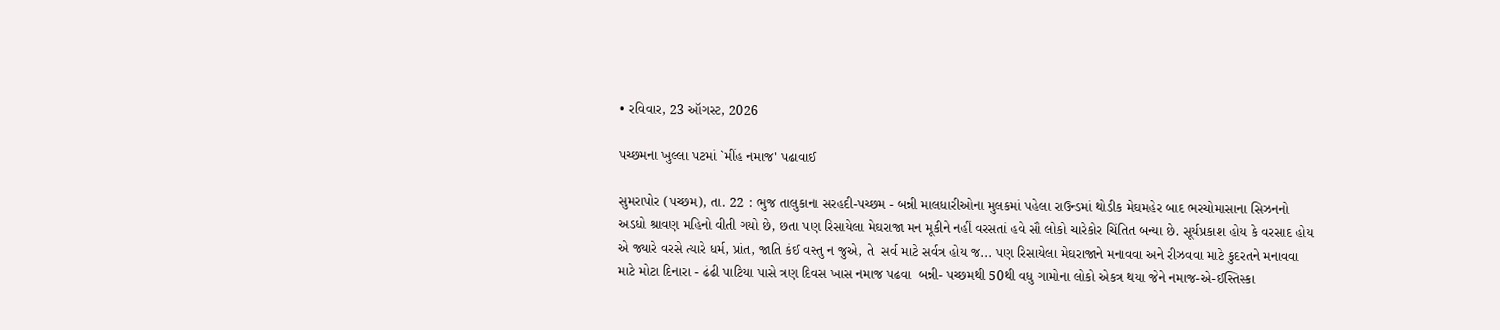• રવિવાર, 23 ઑગસ્ટ, 2026

પચ્છમના ખુલ્લા પટમાં `મીંહ નમાજ' પઢાવાઈ

સુમરાપોર (પચ્છમ), તા. 22 : ભુજ તાલુકાના સરહદી-પચ્છમ - બન્ની માલધારીઓના મુલકમાં પહેલા રાઉન્ડમાં થોડીક મેઘમહેર બાદ ભરચોમાસાના સિઝનનો અડધો શ્રાવણ મહિનો વીતી ગયો છે, છતા પણ રિસાયેલા મેઘરાજા મન મૂકીને નહીં વરસતાં હવે સૌ લોકો ચારેકોર ચિંતિત બન્યા છે. સૂર્યપ્રકાશ હોય કે વરસાદ હોય એ જ્યારે વરસે ત્યારે ધર્મ, પ્રાંત, જાતિ કંઈ વસ્તુ ન જુએ, તે  સર્વ માટે સર્વત્ર હોય જ... પણ રિસાયેલા મેઘરાજાને મનાવવા અને રીઝવવા માટે કુદરતને મનાવવા માટે મોટા દિનારા - ઢંઢી પાટિયા પાસે ત્રણ દિવસ ખાસ નમાજ પઢવા  બન્ની- પચ્છમથી 50થી વધુ ગામોના લોકો એકત્ર થયા જેને નમાજ-એ-ઈસ્તિસ્કા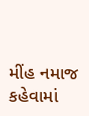મીંહ નમાજ કહેવામાં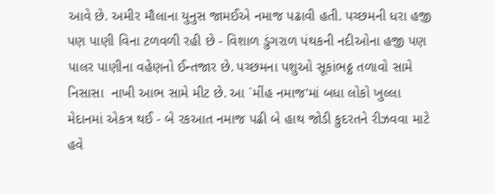આવે છે. અમીર મૌલાના યુનુસ જામઈએ નમાજ પઢાવી હતી. પચ્છમની ધરા હજી પણ પાણી વિના ટળવળી રહી છે - વિશાળ ડુંગરાળ પંથકની નદીઓના હજી પણ પાલર પાણીના વહેણનો ઈન્તજાર છે. પચ્છમના પશુઓ સૂકાંભઠ્ઠ તળાવો સામે  નિસાસા  નાખી આભ સામે મીટ છે. આ `મીંહ નમાજ'માં બધા લોકો ખુલ્લા મેદાનમાં એકત્ર થઈ - બે રકઆત નમાજ પઢી બે હાથ જોડી કુદરતને રીઝવવા માટે હવે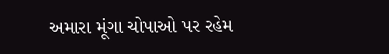અમારા મૂંગા ચોપાઓ પર રહેમ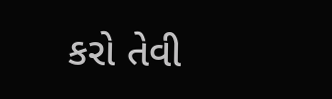કરો તેવી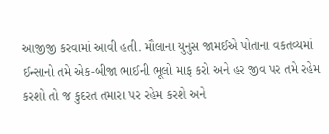આજીજી કરવામાં આવી હતી. મૌલાના યુનુસ જામઈએ પોતાના વકતવ્યમાં ઈન્સાનો તમે એક-બીજા ભાઈની ભૂલો માફ કરો અને હર જીવ પર તમે રહેમ કરશો તો જ કુદરત તમારા પર રહેમ કરશે અને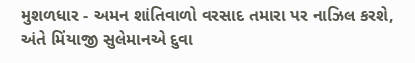મુશળધાર - અમન શાંતિવાળો વરસાદ તમારા પર નાઝિલ કરશે, અંતે મિંયાજી સુલેમાનએ દુવા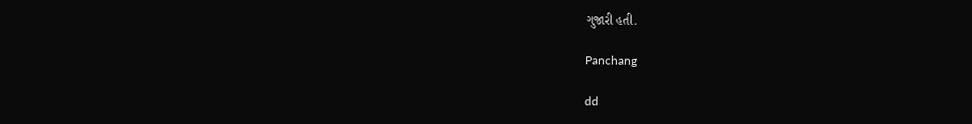ગુજારી હતી.

Panchang

dd